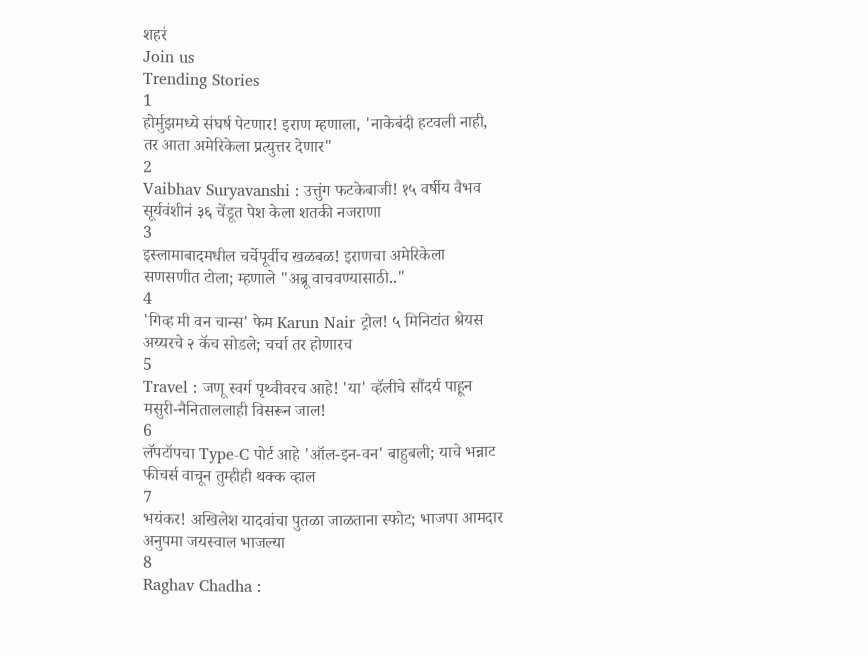शहरं
Join us
Trending Stories
1
होर्मुझमध्ये संघर्ष पेटणार! इराण म्हणाला, 'नाकेबंदी हटवली नाही, तर आता अमेरिकेला प्रत्युत्तर देणार"
2
Vaibhav Suryavanshi : उत्तुंग फटकेबाजी! १५ वर्षीय वैभव सूर्यवंशीनं ३६ चेंडूत पेश केला शतकी नजराणा
3
इस्लामाबादमधील चर्चेपूर्वीच खळबळ! इराणचा अमेरिकेला सणसणीत टोला; म्हणाले "अब्रू वाचवण्यासाठी.."
4
'गिव्ह मी वन चान्स' फेम Karun Nair ट्रोल! ५ मिनिटांत श्रेयस अय्यरचे २ कॅच सोडले; चर्चा तर होणारच
5
Travel : जणू स्वर्ग पृथ्वीवरच आहे! 'या' व्हॅलीचे सौंदर्य पाहून मसुरी-नैनिताललाही विसरून जाल!
6
लॅपटॉपचा Type-C पोर्ट आहे 'ऑल-इन-वन' बाहुबली; याचे भन्नाट फीचर्स वाचून तुम्हीही थक्क व्हाल
7
भयंकर! अखिलेश यादवांचा पुतळा जाळताना स्फोट; भाजपा आमदार अनुपमा जयस्वाल भाजल्या
8
Raghav Chadha :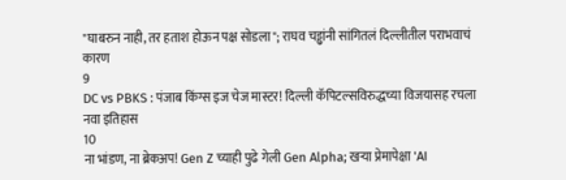"घाबरुन नाही, तर हताश होऊन पक्ष सोडला"; राघव चड्ढांनी सांगितलं दिल्लीतील पराभवाचं कारण
9
DC vs PBKS : पंजाब किंग्स इज चेज मास्टर! दिल्ली कॅपिटल्सविरुद्धच्या विजयासह रचला नवा इतिहास
10
ना भांडण, ना ब्रेकअप! Gen Z च्याही पुढे गेली Gen Alpha; खऱ्या प्रेमापेक्षा 'AI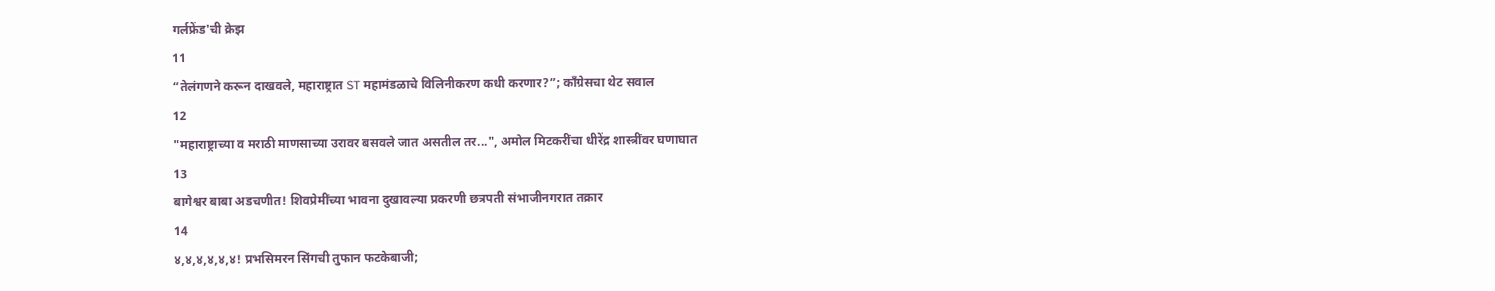गर्लफ्रेंड'ची क्रेझ
11
“तेलंगणने करून दाखवले, महाराष्ट्रात ST महामंडळाचे विलिनीकरण कधी करणार?”; काँग्रेसचा थेट सवाल
12
"महाराष्ट्राच्या व मराठी माणसाच्या उरावर बसवले जात असतील तर...", अमोल मिटकरींचा धीरेंद्र शास्त्रींवर घणाघात
13
बागेश्वर बाबा अडचणीत! शिवप्रेमींच्या भावना दुखावल्या प्रकरणी छत्रपती संभाजीनगरात तक्रार
14
४,४,४,४,४,४! प्रभसिमरन सिंगची तुफान फटकेबाजी;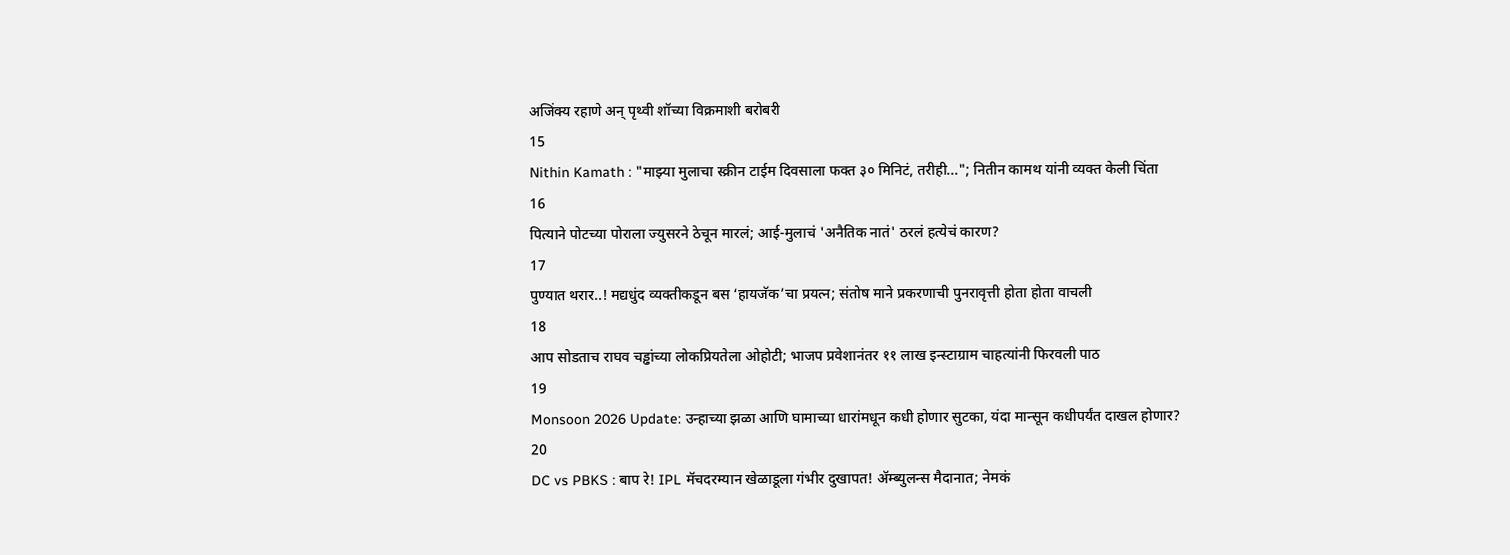अजिंक्य रहाणे अन् पृथ्वी शॉच्या विक्रमाशी बरोबरी
15
Nithin Kamath : "माझ्या मुलाचा स्क्रीन टाईम दिवसाला फक्त ३० मिनिटं, तरीही..."; नितीन कामथ यांनी व्यक्त केली चिंता
16
पित्याने पोटच्या पोराला ज्युसरने ठेचून मारलं; आई-मुलाचं 'अनैतिक नातं' ठरलं हत्येचं कारण?
17
पुण्यात थरार..! मद्यधुंद व्यक्तीकडून बस ‘हायजॅक’चा प्रयत्न; संतोष माने प्रकरणाची पुनरावृत्ती होता होता वाचली
18
आप सोडताच राघव चड्ढांच्या लोकप्रियतेला ओहोटी; भाजप प्रवेशानंतर ११ लाख इन्स्टाग्राम चाहत्यांनी फिरवली पाठ
19
Monsoon 2026 Update: उन्हाच्या झळा आणि घामाच्या धारांमधून कधी होणार सुटका, यंदा मान्सून कधीपर्यंत दाखल होणार?
20
DC vs PBKS : बाप रे! IPL मॅचदरम्यान खेळाडूला गंभीर दुखापत! ॲम्ब्युलन्स मैदानात; नेमकं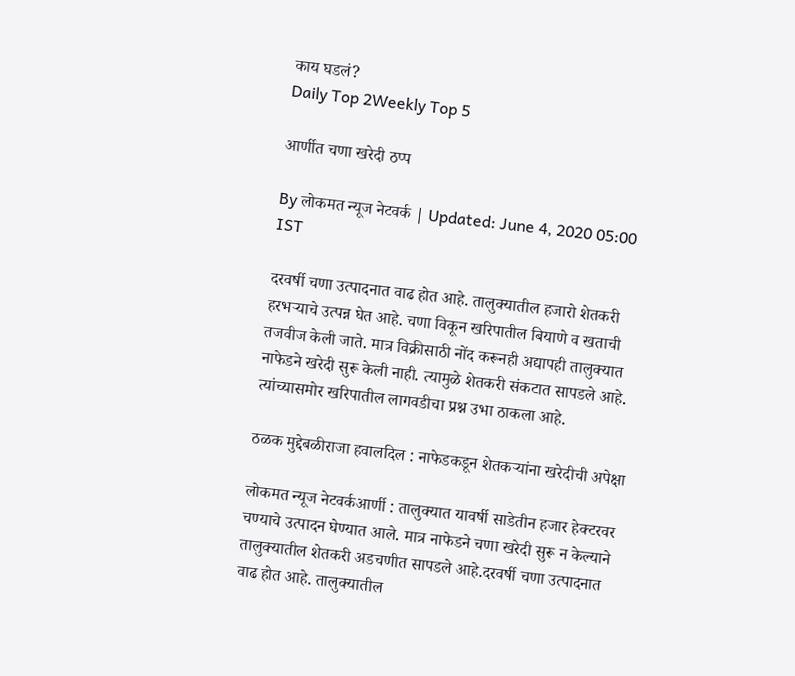काय घडलं?
Daily Top 2Weekly Top 5

आर्णीत चणा खरेदी ठप्प

By लोकमत न्यूज नेटवर्क | Updated: June 4, 2020 05:00 IST

दरवर्षी चणा उत्पादनात वाढ होत आहे. तालुक्यातील हजारो शेतकरी हरभऱ्याचे उत्पन्न घेत आहे. चणा विकून खरिपातील बियाणे व खताची तजवीज केली जाते. मात्र विक्रीसाठी नोंद करूनही अद्यापही तालुक्यात नाफेडने खरेदी सुरू केली नाही. त्यामुळे शेतकरी संकटात सापडले आहे. त्यांच्यासमोर खरिपातील लागवडीचा प्रश्न उभा ठाकला आहे.

ठळक मुद्देबळीराजा हवालदिल : नाफेडकडून शेतकऱ्यांना खरेदीची अपेक्षा

लोकमत न्यूज नेटवर्कआर्णी : तालुक्यात यावर्षी साडेतीन हजार हेक्टरवर चण्याचे उत्पादन घेण्यात आले. मात्र नाफेडने चणा खरेदी सुरू न केल्याने तालुक्यातील शेतकरी अडचणीत सापडले आहे.दरवर्षी चणा उत्पादनात वाढ होत आहे. तालुक्यातील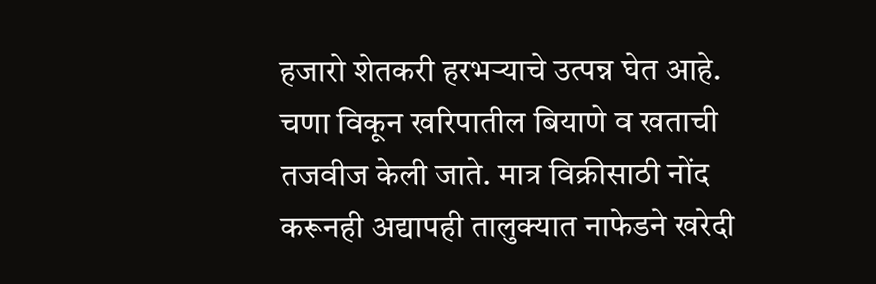हजारो शेतकरी हरभऱ्याचे उत्पन्न घेत आहे. चणा विकून खरिपातील बियाणे व खताची तजवीज केली जाते. मात्र विक्रीसाठी नोंद करूनही अद्यापही तालुक्यात नाफेडने खरेदी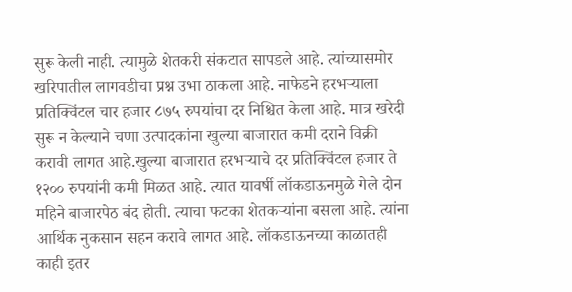सुरू केली नाही. त्यामुळे शेतकरी संकटात सापडले आहे. त्यांच्यासमोर खरिपातील लागवडीचा प्रश्न उभा ठाकला आहे. नाफेडने हरभऱ्याला प्रतिक्विंटल चार हजार ८७५ रुपयांचा दर निश्चित केला आहे. मात्र खरेदी सुरू न केल्याने चणा उत्पादकांना खुल्या बाजारात कमी दराने विक्री करावी लागत आहे.खुल्या बाजारात हरभऱ्याचे दर प्रतिक्विंटल हजार ते १२०० रुपयांनी कमी मिळत आहे. त्यात यावर्षी लॉकडाऊनमुळे गेले दोन महिने बाजारपेठ बंद होती. त्याचा फटका शेतकऱ्यांना बसला आहे. त्यांना आर्थिक नुकसान सहन करावे लागत आहे. लॉकडाऊनच्या काळातही काही इतर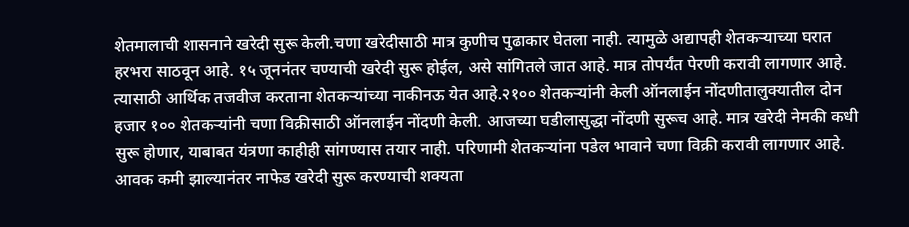शेतमालाची शासनाने खरेदी सुरू केली.चणा खरेदीसाठी मात्र कुणीच पुढाकार घेतला नाही. त्यामुळे अद्यापही शेतकऱ्याच्या घरात हरभरा साठवून आहे. १५ जूननंतर चण्याची खरेदी सुरू होईल, असे सांगितले जात आहे. मात्र तोपर्यंत पेरणी करावी लागणार आहे. त्यासाठी आर्थिक तजवीज करताना शेतकऱ्यांच्या नाकीनऊ येत आहे.२१०० शेतकऱ्यांनी केली ऑनलाईन नोंदणीतालुक्यातील दोन हजार १०० शेतकऱ्यांनी चणा विक्रीसाठी ऑनलाईन नोंदणी केली. आजच्या घडीलासुद्धा नोंदणी सुरूच आहे. मात्र खरेदी नेमकी कधी सुरू होणार, याबाबत यंत्रणा काहीही सांगण्यास तयार नाही. परिणामी शेतकऱ्यांना पडेल भावाने चणा विक्री करावी लागणार आहे. आवक कमी झाल्यानंतर नाफेड खरेदी सुरू करण्याची शक्यता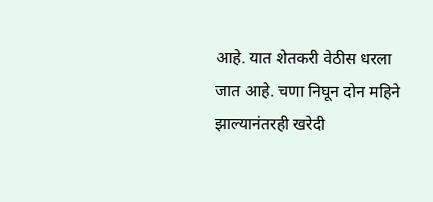आहे. यात शेतकरी वेठीस धरला जात आहे. चणा निघून दोन महिने झाल्यानंतरही खरेदी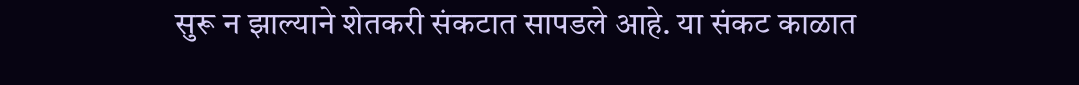सुरू न झाल्याने शेतकरी संकटात सापडले आहे. या संकट काळात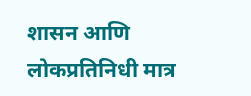शासन आणि लोकप्रतिनिधी मात्र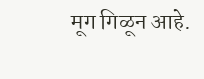मूग गिळून आहे.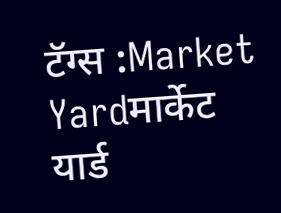टॅग्स :Market Yardमार्केट यार्ड